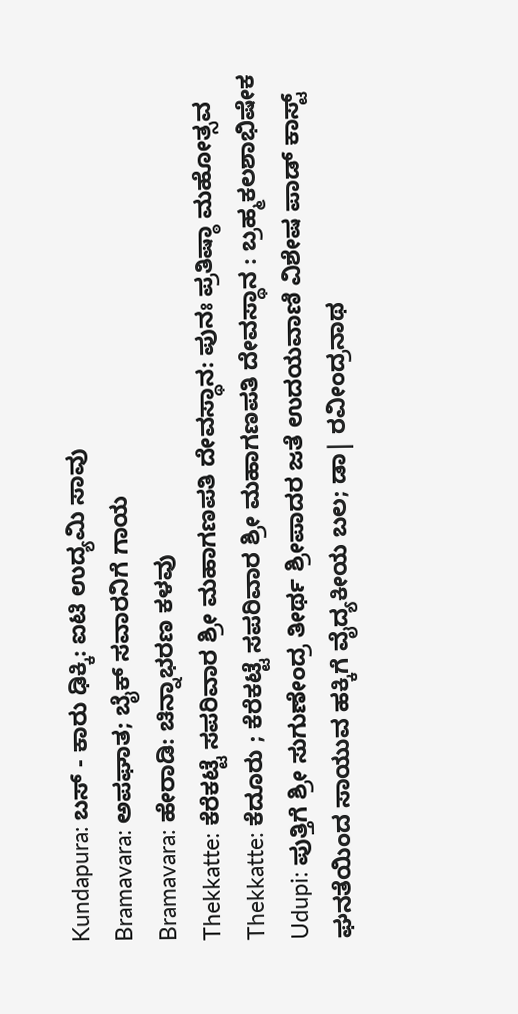Kundapura: ಬಸ್ - ಕಾರು ಢಿಕ್ಕಿ: ಐಟಿ ಉದ್ಯಮಿ ಸಾವು
Bramavara: ಅಪಘಾತ; ಬೈಕ್ ಸವಾರನಿಗೆ ಗಾಯ
Bramavara: ಹೇರಾಡಿ: ಚಿನ್ನಾಭರಣ ಕಳವು
Thekkatte: ಕೆರೆಕಟ್ಟೆ ಸಪರಿವಾರ ಶ್ರೀ ಮಹಾಗಣಪತಿ ದೇವಸ್ಥಾನ: ಪುನಃ ಪ್ರತಿಷ್ಠಾ ಮಹೋತ್ಸವ
Thekkatte: ಕೆದೂರು ; ಕೆರೆಕಟ್ಟೆ ಸಪರಿವಾರ ಶ್ರೀ ಮಹಾಗಣಪತಿ ದೇವಸ್ಥಾನ : ಬ್ರಹ್ಮಕಲಶಾಭಿಷೇಕ
Udupi: ಪುತ್ತಿಗೆ ಶ್ರೀ ಸುಗುಣೇಂದ್ರ ತೀರ್ಥ ಶ್ರೀಪಾದರ ಜತೆ ಉದಯವಾಣಿ ವಿಶೇಷ ಪಾಡ್ ಕಾಸ್ಟ್
ಘನತೆಯಿಂದ ಸಾಯುವ ಹಕ್ಕಿಗೆ ವೈದ್ಯಕೀಯ ಬಲ; ಡಾ| ರವೀಂದ್ರನಾಥ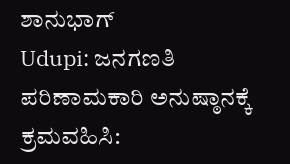ಶಾನುಭಾಗ್
Udupi: ಜನಗಣತಿ ಪರಿಣಾಮಕಾರಿ ಅನುಷ್ಠಾನಕ್ಕೆ ಕ್ರಮವಹಿಸಿ: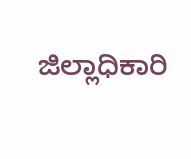ಜಿಲ್ಲಾಧಿಕಾರಿ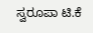ಸ್ವರೂಪಾ ಟಿ.ಕೆ